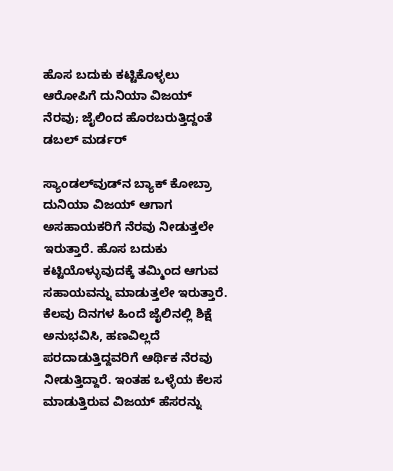ಹೊಸ ಬದುಕು ಕಟ್ಟಿಕೊಳ್ಳಲು ಆರೋಪಿಗೆ ದುನಿಯಾ ವಿಜಯ್ ನೆರವು; ಜೈಲಿಂದ ಹೊರಬರುತ್ತಿದ್ದಂತೆ ಡಬಲ್ ಮರ್ಡರ್

ಸ್ಯಾಂಡಲ್‌ವುಡ್‌ನ ಬ್ಯಾಕ್‌ ಕೋಬ್ರಾ ದುನಿಯಾ ವಿಜಯ್ ಆಗಾಗ ಅಸಹಾಯಕರಿಗೆ ನೆರವು ನೀಡುತ್ತಲೇ ಇರುತ್ತಾರೆ. ಹೊಸ ಬದುಕು ಕಟ್ಟಿಯೊಳ್ಳುವುದಕ್ಕೆ ತಮ್ಮಿಂದ ಆಗುವ ಸಹಾಯವನ್ನು ಮಾಡುತ್ತಲೇ ಇರುತ್ತಾರೆ. ಕೆಲವು ದಿನಗಳ ಹಿಂದೆ ಜೈಲಿನಲ್ಲಿ ಶಿಕ್ಷೆ ಅನುಭವಿಸಿ, ಹಣವಿಲ್ಲದೆ ಪರದಾಡುತ್ತಿದ್ದವರಿಗೆ ಆರ್ಥಿಕ ನೆರವು ನೀಡುತ್ತಿದ್ದಾರೆ. ಇಂತಹ ಒಳ್ಳೆಯ ಕೆಲಸ ಮಾಡುತ್ತಿರುವ ವಿಜಯ್ ಹೆಸರನ್ನು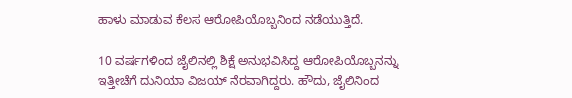ಹಾಳು ಮಾಡುವ ಕೆಲಸ ಆರೋಪಿಯೊಬ್ಬನಿಂದ ನಡೆಯುತ್ತಿದೆ.

10 ವರ್ಷಗಳಿಂದ ಜೈಲಿನಲ್ಲಿ ಶಿಕ್ಷೆ ಅನುಭವಿಸಿದ್ದ ಆರೋಪಿಯೊಬ್ಬನನ್ನು ಇತ್ತೀಚೆಗೆ ದುನಿಯಾ ವಿಜಯ್ ನೆರವಾಗಿದ್ದರು. ಹೌದು, ಜೈಲಿನಿಂದ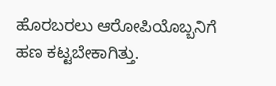ಹೊರಬರಲು ಆರೋಪಿಯೊಬ್ಬನಿಗೆ ಹಣ ಕಟ್ಟಬೇಕಾಗಿತ್ತು.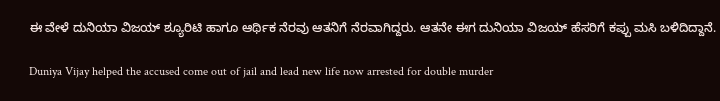ಈ ವೇಳೆ ದುನಿಯಾ ವಿಜಯ್ ಶ್ಯೂರಿಟಿ ಹಾಗೂ ಆರ್ಥಿಕ ನೆರವು ಆತನಿಗೆ ನೆರವಾಗಿದ್ದರು. ಆತನೇ ಈಗ ದುನಿಯಾ ವಿಜಯ್ ಹೆಸರಿಗೆ ಕಪ್ಪು ಮಸಿ ಬಳಿದಿದ್ದಾನೆ.

Duniya Vijay helped the accused come out of jail and lead new life now arrested for double murder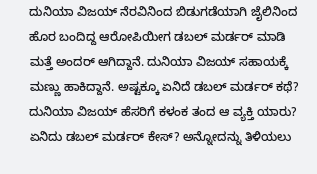ದುನಿಯಾ ವಿಜಯ್ ನೆರವಿನಿಂದ ಬಿಡುಗಡೆಯಾಗಿ ಜೈಲಿನಿಂದ ಹೊರ ಬಂದಿದ್ದ ಆರೋಪಿಯೀಗ ಡಬಲ್ ಮರ್ಡರ್ ಮಾಡಿ ಮತ್ತೆ ಅಂದರ್ ಆಗಿದ್ದಾನೆ. ದುನಿಯಾ ವಿಜಯ್ ಸಹಾಯಕ್ಕೆ ಮಣ್ಣು ಹಾಕಿದ್ದಾನೆ. ಅಷ್ಟಕ್ಕೂ ಏನಿದೆ ಡಬಲ್ ಮರ್ಡರ್ ಕಥೆ? ದುನಿಯಾ ವಿಜಯ್ ಹೆಸರಿಗೆ ಕಳಂಕ ತಂದ ಆ ವ್ಯಕ್ತಿ ಯಾರು? ಏನಿದು ಡಬಲ್ ಮರ್ಡರ್ ಕೇಸ್? ಅನ್ನೋದನ್ನು ತಿಳಿಯಲು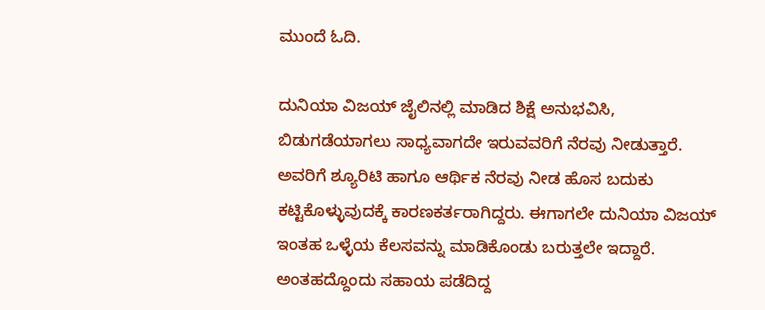ಮುಂದೆ ಓದಿ.

ದುನಿಯಾ ವಿಜಯ್ ಜೈಲಿನಲ್ಲಿ ಮಾಡಿದ ಶಿಕ್ಷೆ ಅನುಭವಿಸಿ, ಬಿಡುಗಡೆಯಾಗಲು ಸಾಧ್ಯವಾಗದೇ ಇರುವವರಿಗೆ ನೆರವು ನೀಡುತ್ತಾರೆ. ಅವರಿಗೆ ಶ್ಯೂರಿಟಿ ಹಾಗೂ ಆರ್ಥಿಕ ನೆರವು ನೀಡ ಹೊಸ ಬದುಕು ಕಟ್ಟಿಕೊಳ್ಳುವುದಕ್ಕೆ ಕಾರಣಕರ್ತರಾಗಿದ್ದರು. ಈಗಾಗಲೇ ದುನಿಯಾ ವಿಜಯ್ ಇಂತಹ ಒಳ್ಳೆಯ ಕೆಲಸವನ್ನು ಮಾಡಿಕೊಂಡು ಬರುತ್ತಲೇ ಇದ್ದಾರೆ. ಅಂತಹದ್ದೊಂದು ಸಹಾಯ ಪಡೆದಿದ್ದ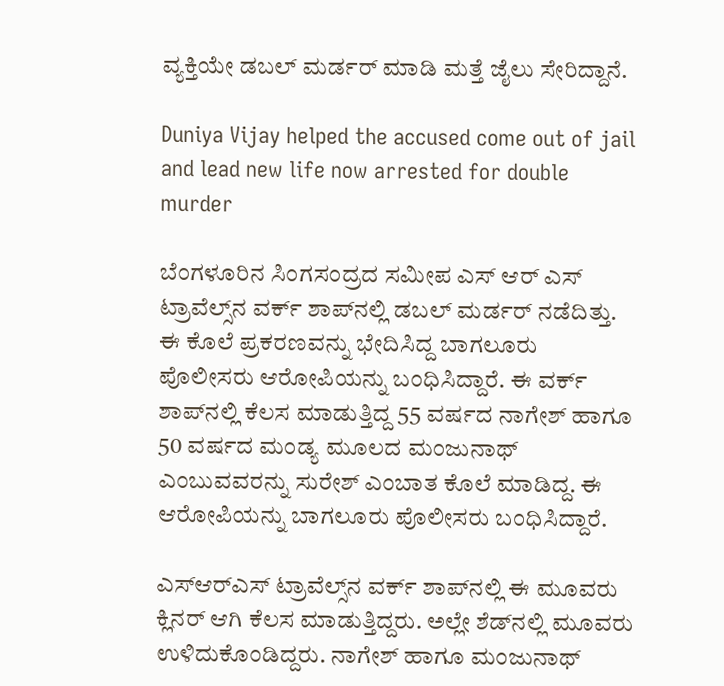ವ್ಯಕ್ತಿಯೇ ಡಬಲ್ ಮರ್ಡರ್ ಮಾಡಿ ಮತ್ತೆ ಜೈಲು ಸೇರಿದ್ದಾನೆ.

Duniya Vijay helped the accused come out of jail and lead new life now arrested for double murder

ಬೆಂಗಳೂರಿನ ಸಿಂಗಸಂದ್ರದ ಸಮೀಪ ಎಸ್ ಆರ್ ಎಸ್ ಟ್ರಾವೆಲ್ಸ್‌ನ ವರ್ಕ್ ಶಾಪ್‌ನಲ್ಲಿ ಡಬಲ್ ಮರ್ಡರ್ ನಡೆದಿತ್ತು. ಈ ಕೊಲೆ ಪ್ರಕರಣವನ್ನು ಭೇದಿಸಿದ್ದ ಬಾಗಲೂರು ಪೊಲೀಸರು ಆರೋಪಿಯನ್ನು ಬಂಧಿಸಿದ್ದಾರೆ. ಈ ವರ್ಕ್ ಶಾಪ್‌ನಲ್ಲಿ ಕೆಲಸ ಮಾಡುತ್ತಿದ್ದ 55 ವರ್ಷದ ನಾಗೇಶ್ ಹಾಗೂ 50 ವರ್ಷದ ಮಂಡ್ಯ ಮೂಲದ ಮಂಜುನಾಥ್ ಎಂಬುವವರನ್ನು ಸುರೇಶ್ ಎಂಬಾತ ಕೊಲೆ ಮಾಡಿದ್ದ. ಈ ಆರೋಪಿಯನ್ನು ಬಾಗಲೂರು ಪೊಲೀಸರು ಬಂಧಿಸಿದ್ದಾರೆ.

ಎಸ್‌ಆರ್‌ಎಸ್ ಟ್ರಾವೆಲ್ಸ್‌ನ ವರ್ಕ್ ಶಾಪ್‌ನಲ್ಲಿ ಈ ಮೂವರು ಕ್ಲಿನರ್ ಆಗಿ ಕೆಲಸ ಮಾಡುತ್ತಿದ್ದರು. ಅಲ್ಲೇ ಶೆಡ್‌ನಲ್ಲಿ ಮೂವರು ಉಳಿದುಕೊಂಡಿದ್ದರು. ನಾಗೇಶ್ ಹಾಗೂ ಮಂಜುನಾಥ್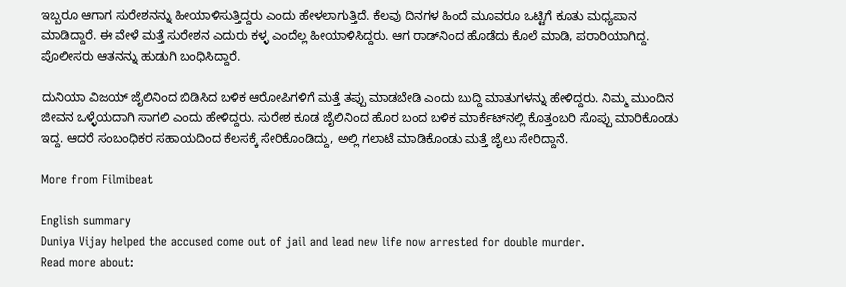ಇಬ್ಬರೂ ಆಗಾಗ ಸುರೇಶನನ್ನು ಹೀಯಾಳಿಸುತ್ತಿದ್ದರು ಎಂದು ಹೇಳಲಾಗುತ್ತಿದೆ. ಕೆಲವು ದಿನಗಳ ಹಿಂದೆ ಮೂವರೂ ಒಟ್ಟಿಗೆ ಕೂತು ಮಧ್ಯಪಾನ ಮಾಡಿದ್ದಾರೆ. ಈ ವೇಳೆ ಮತ್ತೆ ಸುರೇಶನ ಎದುರು ಕಳ್ಳ ಎಂದೆಲ್ಲ ಹೀಯಾಳಿಸಿದ್ದರು. ಆಗ ರಾಡ್‌ನಿಂದ ಹೊಡೆದು ಕೊಲೆ ಮಾಡಿ, ಪರಾರಿಯಾಗಿದ್ದ. ಪೊಲೀಸರು ಆತನನ್ನು ಹುಡುಗಿ ಬಂಧಿಸಿದ್ದಾರೆ.

ದುನಿಯಾ ವಿಜಯ್ ಜೈಲಿನಿಂದ ಬಿಡಿಸಿದ ಬಳಿಕ ಆರೋಪಿಗಳಿಗೆ ಮತ್ತೆ ತಪ್ಪು ಮಾಡಬೇಡಿ ಎಂದು ಬುದ್ದಿ ಮಾತುಗಳನ್ನು ಹೇಳಿದ್ದರು. ನಿಮ್ಮ ಮುಂದಿನ ಜೀವನ ಒಳ್ಳೆಯದಾಗಿ ಸಾಗಲಿ ಎಂದು ಹೇಳಿದ್ದರು. ಸುರೇಶ ಕೂಡ ಜೈಲಿನಿಂದ ಹೊರ ಬಂದ ಬಳಿಕ ಮಾರ್ಕೆಟ್‌ನಲ್ಲಿ ಕೊತ್ತಂಬರಿ ಸೊಪ್ಪು ಮಾರಿಕೊಂಡು ಇದ್ದ. ಆದರೆ ಸಂಬಂಧಿಕರ ಸಹಾಯದಿಂದ ಕೆಲಸಕ್ಕೆ ಸೇರಿಕೊಂಡಿದ್ದು, ಅಲ್ಲಿ ಗಲಾಟೆ ಮಾಡಿಕೊಂಡು ಮತ್ತೆ ಜೈಲು ಸೇರಿದ್ದಾನೆ.

More from Filmibeat

English summary
Duniya Vijay helped the accused come out of jail and lead new life now arrested for double murder.
Read more about: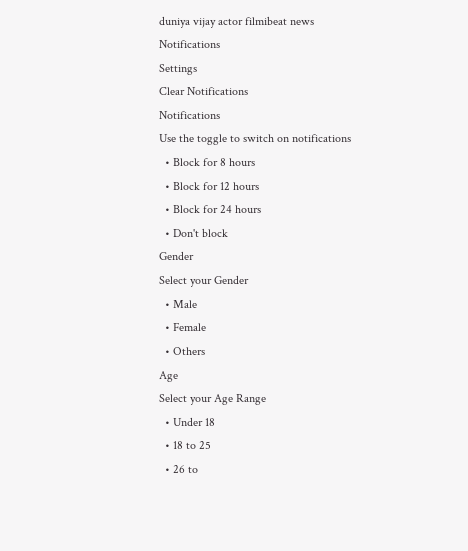duniya vijay actor filmibeat news
Notifications
Settings
Clear Notifications
Notifications
Use the toggle to switch on notifications
  • Block for 8 hours
  • Block for 12 hours
  • Block for 24 hours
  • Don't block
Gender
Select your Gender
  • Male
  • Female
  • Others
Age
Select your Age Range
  • Under 18
  • 18 to 25
  • 26 to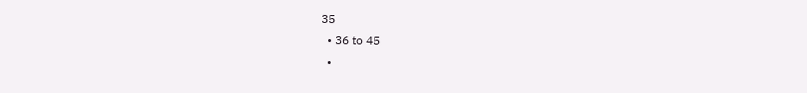35
  • 36 to 45
  •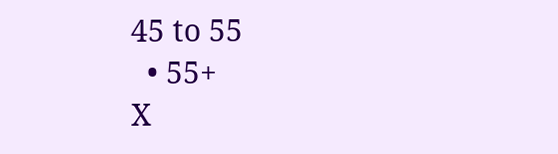45 to 55
  • 55+
X